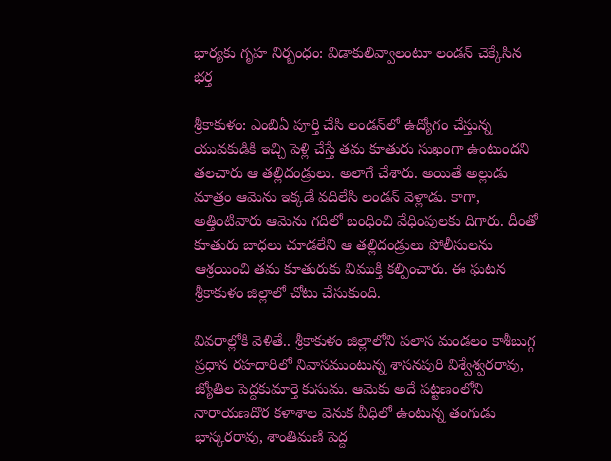భార్యకు గృహ నిర్బంధం: విడాకులివ్వాలంటూ లండన్ చెక్కేసిన భర్త

శ్రీకాకుళం: ఎంబిఏ పూర్తి చేసి లండన్‌లో ఉద్యోగం చేస్తున్న యువకుడికి ఇచ్చి పెళ్లి చేస్తే తమ కూతురు సుఖంగా ఉంటుందని తలచారు ఆ తల్లిదండ్రులు. అలాగే చేశారు. అయితే అల్లుడు మాత్రం ఆమెను ఇక్కడే వదిలేసి లండన్ వెళ్లాడు. కాగా, అత్తింటివారు ఆమెను గదిలో బంధించి వేధింపులకు దిగారు. దీంతో కూతురు బాధలు చూడలేని ఆ తల్లిదండ్రులు పోలీసులను ఆశ్రయించి తమ కూతురుకు విముక్తి కల్పించారు. ఈ ఘటన శ్రీకాకుళం జిల్లాలో చోటు చేసుకుంది.

వివరాల్లోకి వెళితే.. శ్రీకాకుళం జిల్లాలోని పలాస మండలం కాశీబుగ్గ ప్రధాన రహదారిలో నివాసముంటున్న శాసనపురి విశ్వేశ్వరరావు, జ్యోతిల పెద్దకుమార్తె కుసుమ. ఆమెకు అదే పట్టణంలోని నారాయణదొర కళాశాల వెనుక వీధిలో ఉంటున్న తంగుడు భాస్కరరావు, శాంతిమణి పెద్ద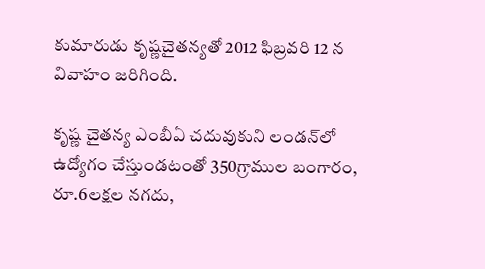కుమారుడు కృష్ణచైతన్యతో 2012 ఫిబ్రవరి 12 న వివాహం జరిగింది.

కృష్ణ చైతన్య ఎంబీఏ చదువుకుని లండన్‌లో ఉద్యోగం చేస్తుండటంతో 350గ్రాముల బంగారం, రూ.6లక్షల నగదు,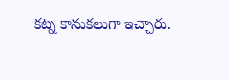కట్న కానుకలుగా ఇచ్చారు.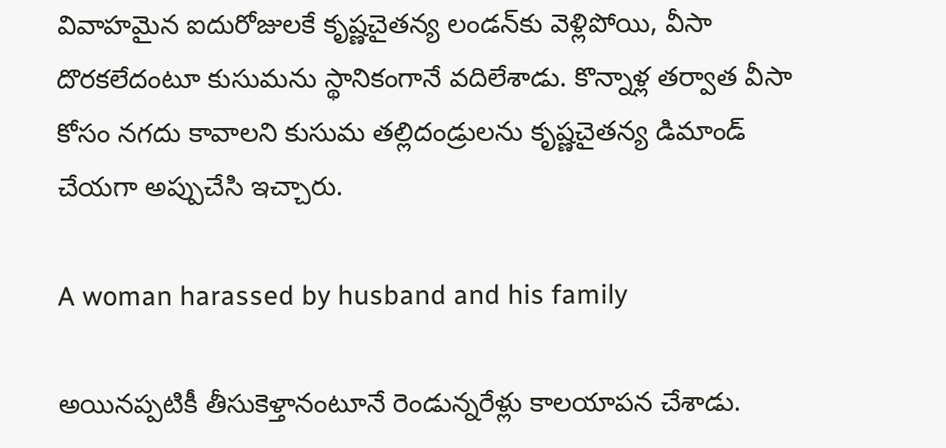వివాహమైన ఐదురోజులకే కృష్ణచైతన్య లండన్‌కు వెళ్లిపోయి, వీసా దొరకలేదంటూ కుసుమను స్థానికంగానే వదిలేశాడు. కొన్నాళ్ల తర్వాత వీసా కోసం నగదు కావాలని కుసుమ తల్లిదండ్రులను కృష్ణచైతన్య డిమాండ్‌ చేయగా అప్పుచేసి ఇచ్చారు.

A woman harassed by husband and his family

అయినప్పటికీ తీసుకెళ్తానంటూనే రెండున్నరేళ్లు కాలయాపన చేశాడు.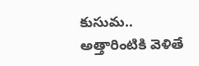కుసుమ.. అత్తారింటికి వెళితే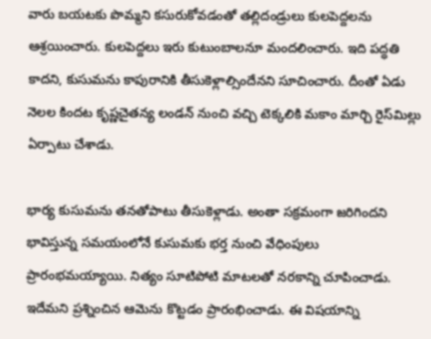వారు బయటకు పొమ్మని కసురుకోవడంతో తల్లిదండ్రులు కులపెద్దలను ఆశ్రయించారు. కులపెద్దలు ఇరు కుటుంబాలనూ మందలించారు. ఇది పద్ధతి కాదని, కుసుమను కాపురానికి తీసుకెళ్లాల్సిందేనని సూచించారు. దీంతో ఏడు నెలల కిందట కృష్ణచైతన్య లండన్‌ నుంచి వచ్చి టెక్కలికి మకాం మార్చి రైస్‌మిల్లు ఏర్పాటు చేశాడు.

భార్య కుసుమను తనతోపాటు తీసుకెళ్లాడు. అంతా సక్రమంగా జరిగిందని భావిస్తున్న సమయంలోనే కుసుమకు భర్త నుంచి వేధింపులు ప్రారంభమయ్యాయి. నిత్యం సూటిపోటి మాటలతో నరకాన్ని చూపించాడు. ఇదేమని ప్రశ్నించిన ఆమెను కొట్టడం ప్రారంభించాడు. ఈ విషయాన్ని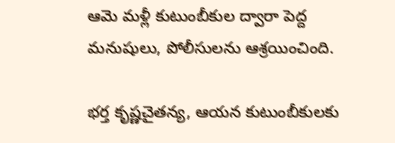ఆమె మళ్లీ కుటుంబీకుల ద్వారా పెద్ద మనుషులు, పోలీసులను ఆశ్రయించింది.

భర్త కృష్ణచైతన్య, ఆయన కుటుంబీకులకు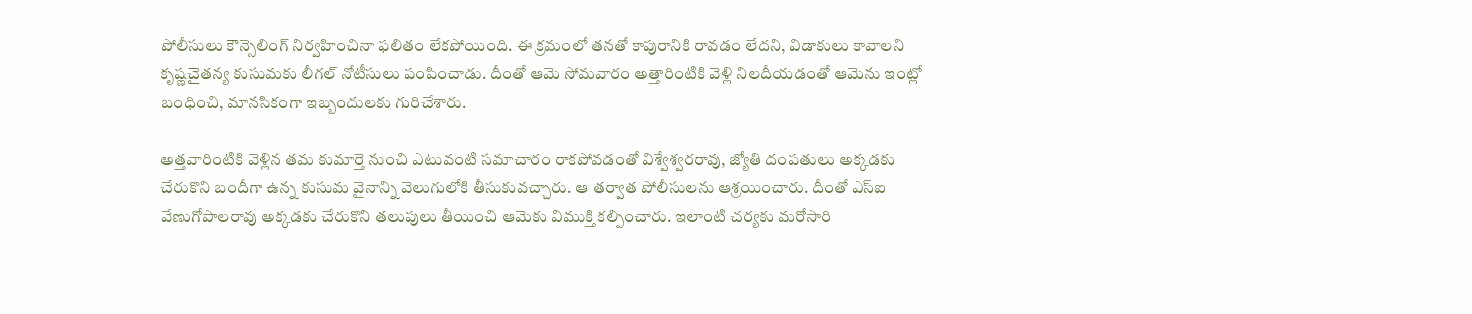పోలీసులు కౌన్సెలింగ్‌ నిర్వహించినా ఫలితం లేకపోయింది. ఈ క్రమంలో తనతో కాపురానికి రావడం లేదని, విడాకులు కావాలని కృష్ణచైతన్య కుసుమకు లీగల్‌ నోటీసులు పంపించాడు. దీంతో ఆమె సోమవారం అత్తారింటికి వెళ్లి నిలదీయడంతో ఆమెను ఇంట్లో బంధించి, మానసికంగా ఇబ్బందులకు గురిచేశారు.

అత్తవారింటికి వెళ్లిన తమ కుమార్తె నుంచి ఎటువంటి సమాచారం రాకపోవడంతో విశ్వేశ్వరరావు, జ్యోతి దంపతులు అక్కడకు చేరుకొని బందీగా ఉన్న కుసుమ వైనాన్ని వెలుగులోకి తీసుకువచ్చారు. ఆ తర్వాత పోలీసులను ఆశ్రయించారు. దీంతో ఎస్‌ఐ వేణుగోపాలరావు అక్కడకు చేరుకొని తలుపులు తీయించి ఆమెకు విముక్తి కల్పించారు. ఇలాంటి చర్యకు మరోసారి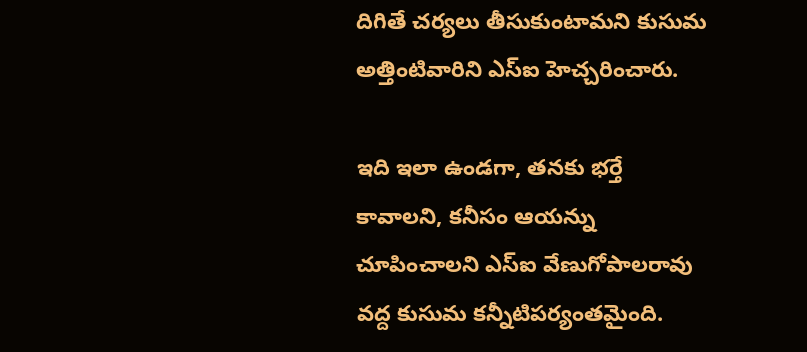దిగితే చర్యలు తీసుకుంటామని కుసుమ అత్తింటివారిని ఎస్ఐ హెచ్చరించారు.

ఇది ఇలా ఉండగా, తనకు భర్తే కావాలని, కనీసం ఆయన్ను చూపించాలని ఎస్‌ఐ వేణుగోపాలరావు వద్ద కుసుమ కన్నీటిపర్యంతమైంది.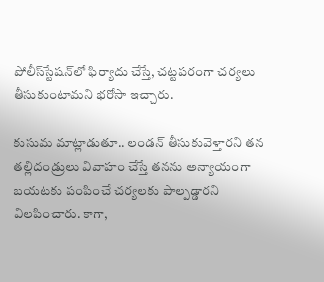పోలీస్‌స్టేషన్‌లో ఫిర్యాదు చేస్తే, చట్టపరంగా చర్యలు తీసుకుంటామని భరోసా ఇచ్చారు.

కుసుమ మాట్లాడుతూ.. లండన్‌ తీసుకువెళ్తారని తన తల్లిదండ్రులు వివాహం చేస్తే తనను అన్యాయంగా బయటకు పంపించే చర్యలకు పాల్పడ్డారని విలపించారు. కాగా,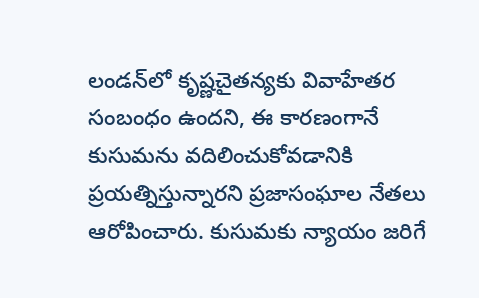లండన్‌లో కృష్ణచైతన్యకు వివాహేతర సంబంధం ఉందని, ఈ కారణంగానే కుసుమను వదిలించుకోవడానికి ప్రయత్నిస్తున్నారని ప్రజాసంఘాల నేతలు ఆరోపించారు. కుసుమకు న్యాయం జరిగే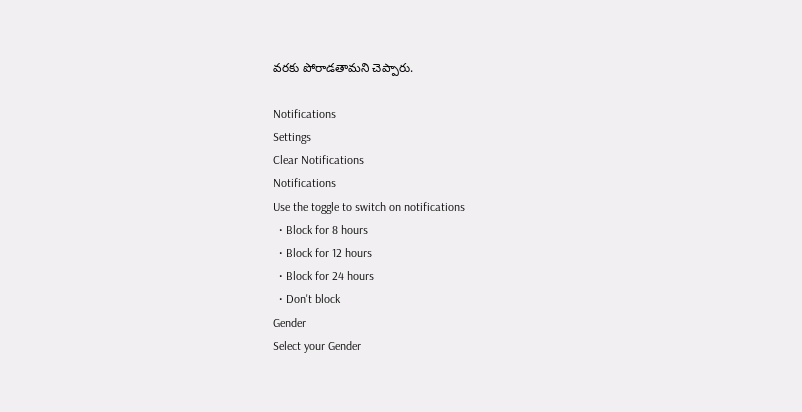వరకు పోరాడతామని చెప్పారు.

Notifications
Settings
Clear Notifications
Notifications
Use the toggle to switch on notifications
  • Block for 8 hours
  • Block for 12 hours
  • Block for 24 hours
  • Don't block
Gender
Select your Gender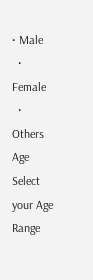• Male
  • Female
  • Others
Age
Select your Age Range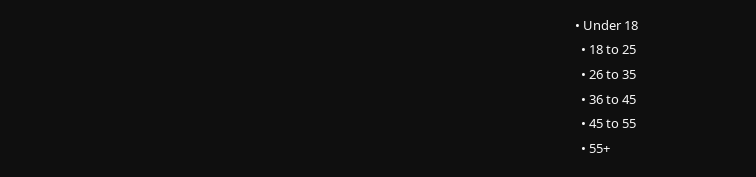• Under 18
  • 18 to 25
  • 26 to 35
  • 36 to 45
  • 45 to 55
  • 55+